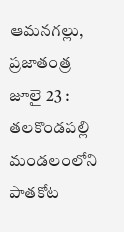ఆమనగల్లు, ప్రజాతంత్ర జూలై 23 : తలకొండపల్లి మండలంలోని పాతకోట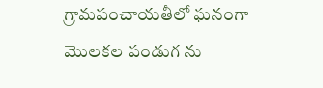గ్రామపంచాయతీలో ఘనంగా మొలకల పండుగ ను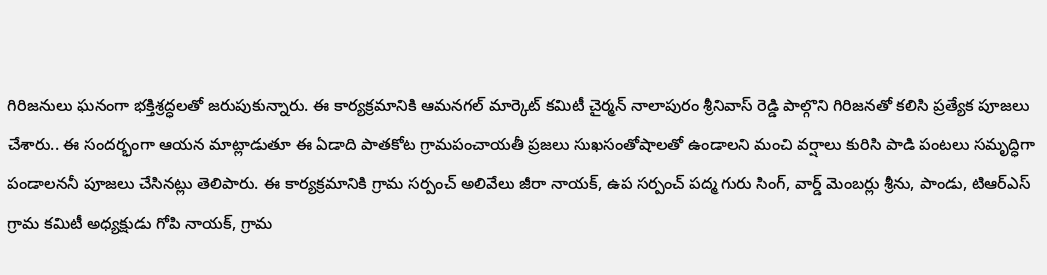గిరిజనులు ఘనంగా భక్తిశ్రద్ధలతో జరుపుకున్నారు. ఈ కార్యక్రమానికి ఆమనగల్ మార్కెట్ కమిటీ చైర్మన్ నాలాపురం శ్రీనివాస్ రెడ్డి పాల్గొని గిరిజనతో కలిసి ప్రత్యేక పూజలు చేశారు.. ఈ సందర్భంగా ఆయన మాట్లాడుతూ ఈ ఏడాది పాతకోట గ్రామపంచాయతీ ప్రజలు సుఖసంతోషాలతో ఉండాలని మంచి వర్షాలు కురిసి పాడి పంటలు సమృద్ధిగా పండాలననీ పూజలు చేసినట్లు తెలిపారు. ఈ కార్యక్రమానికి గ్రామ సర్పంచ్ అలివేలు జీరా నాయక్, ఉప సర్పంచ్ పద్మ గురు సింగ్, వార్డ్ మెంబర్లు శ్రీను, పాండు, టిఆర్ఎస్ గ్రామ కమిటీ అధ్యక్షుడు గోపి నాయక్, గ్రామ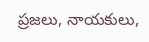ప్రజలు, నాయకులు,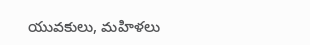యువకులు, మహిళలు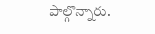పాల్గొన్నారు.